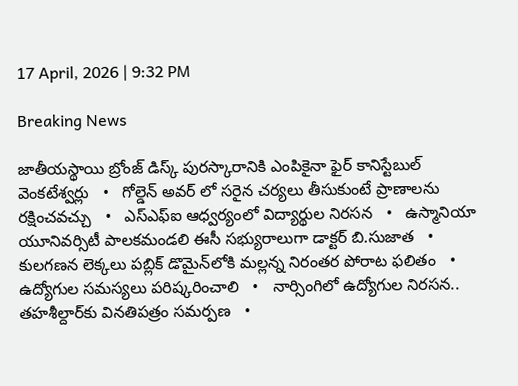17 April, 2026 | 9:32 PM

Breaking News

జాతీయస్థాయి బ్రోంజ్ డిస్క్ పురస్కారానికి ఎంపికైనా ఫైర్ కానిస్టేబుల్ వెంకటేశ్వర్లు   •   గోల్డెన్ అవర్ లో సరైన చర్యలు తీసుకుంటే ప్రాణాలను రక్షించవచ్చు   •   ఎస్ఎఫ్ఐ ఆధ్వర్యంలో విద్యార్థుల నిరసన   •   ఉస్మానియా యూనివర్సిటీ పాలకమండలి ఈసీ సభ్యురాలుగా డాక్టర్ బి.సుజాత   •   కులగణన లెక్కలు పబ్లిక్ డొమైన్‌లోకి మల్లన్న నిరంతర పోరాట ఫలితం   •   ఉద్యోగుల సమస్యలు పరిష్కరించాలి   •   నార్సింగిలో ఉద్యోగుల నిరసన.. తహశీల్దార్‌కు వినతిపత్రం సమర్పణ   •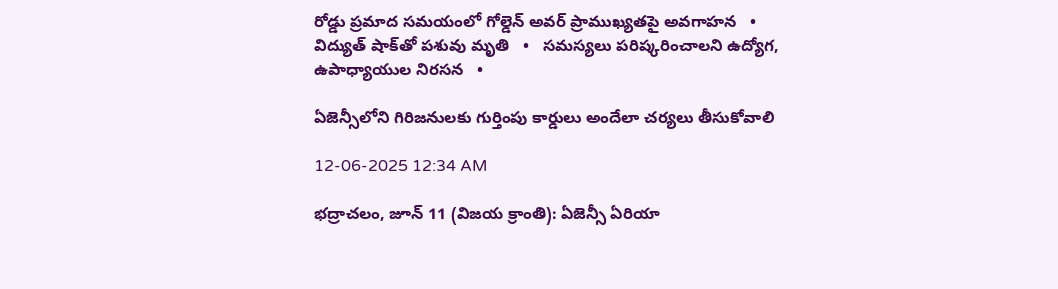రోడ్డు ప్రమాద సమయంలో గోల్డెన్ అవర్ ప్రాముఖ్యతపై అవగాహన   •   విద్యుత్ షాక్‌తో పశువు మృతి   •   సమస్యలు పరిష్కరించాలని ఉద్యోగ, ఉపాధ్యాయుల నిరసన   •

ఏజెన్సీలోని గిరిజనులకు గుర్తింపు కార్డులు అందేలా చర్యలు తీసుకోవాలి

12-06-2025 12:34 AM

భద్రాచలం, జూన్ 11 (విజయ క్రాంతి): ఏజెన్సీ ఏరియా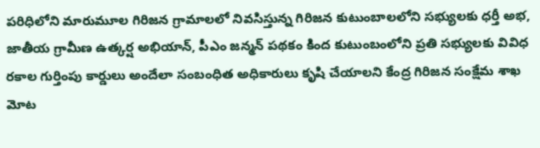పరిధిలోని మారుమూల గిరిజన గ్రామాలలో నివసిస్తున్న గిరిజన కుటుంబాలలోని సభ్యులకు ధర్తీ అభ, జాతీయ గ్రామీణ ఉత్కర్ష అభియాన్, పీఎం జన్మన్ పథకం కింద కుటుంబంలోని ప్రతి సభ్యులకు వివిధ రకాల గుర్తింపు కార్డులు అందేలా సంబంధిత అధికారులు కృషి చేయాలని కేంద్ర గిరిజన సంక్షేమ శాఖ మోట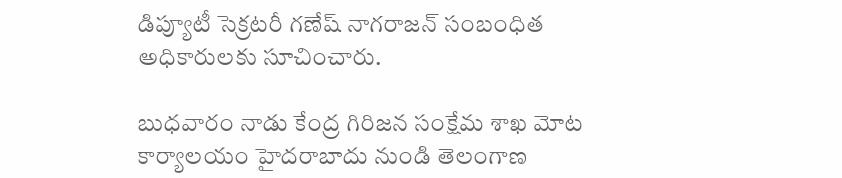డిప్యూటీ సెక్రటరీ గణేష్ నాగరాజన్ సంబంధిత అధికారులకు సూచించారు.

బుధవారం నాడు కేంద్ర గిరిజన సంక్షేమ శాఖ మోట కార్యాలయం హైదరాబాదు నుండి తెలంగాణ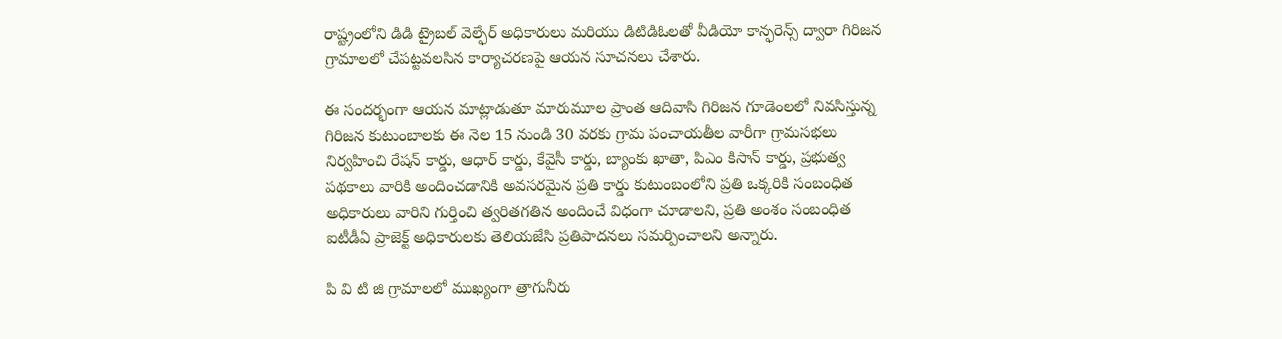రాష్ట్రంలోని డిడి ట్రైబల్ వెల్ఫేర్ అధికారులు మరియు డిటిడిఓలతో వీడియో కాన్ఫరెన్స్ ద్వారా గిరిజన గ్రామాలలో చేపట్టవలసిన కార్యాచరణపై ఆయన సూచనలు చేశారు.

ఈ సందర్భంగా ఆయన మాట్లాడుతూ మారుమూల ప్రాంత ఆదివాసి గిరిజన గూడెంలలో నివసిస్తున్న గిరిజన కుటుంబాలకు ఈ నెల 15 నుండి 30 వరకు గ్రామ పంచాయతీల వారీగా గ్రామసభలు నిర్వహించి రేషన్ కార్డు, ఆధార్ కార్డు, కేవైసీ కార్డు, బ్యాంకు ఖాతా, పిఎం కిసాన్ కార్డు, ప్రభుత్వ పథకాలు వారికి అందించడానికి అవసరమైన ప్రతి కార్డు కుటుంబంలోని ప్రతి ఒక్కరికి సంబంధిత అధికారులు వారిని గుర్తించి త్వరితగతిన అందించే విధంగా చూడాలని, ప్రతి అంశం సంబంధిత ఐటీడీఏ ప్రాజెక్ట్ అధికారులకు తెలియజేసి ప్రతిపాదనలు సమర్పించాలని అన్నారు.

పి వి టి జి గ్రామాలలో ముఖ్యంగా త్రాగునీరు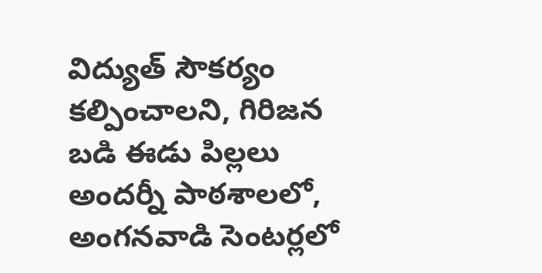విద్యుత్ సౌకర్యం కల్పించాలని, గిరిజన బడి ఈడు పిల్లలు అందర్నీ పాఠశాలలో, అంగనవాడి సెంటర్లలో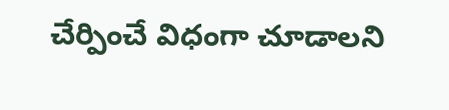చేర్పించే విధంగా చూడాలని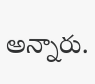అన్నారు.